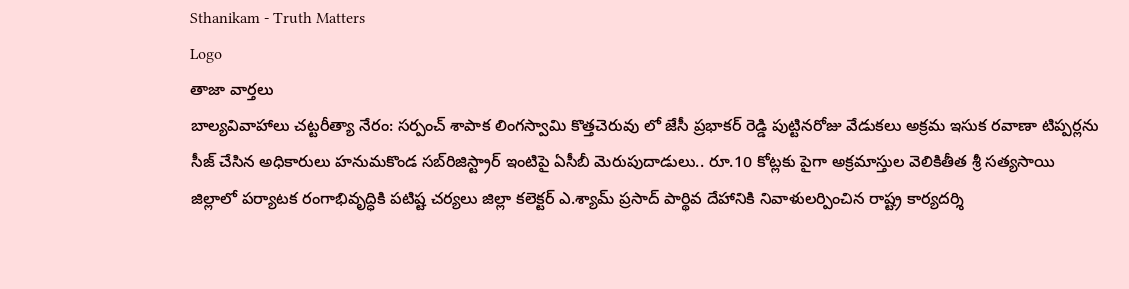Sthanikam - Truth Matters
Logo
తాజా వార్తలు
బాల్యవివాహాలు చట్టరీత్యా నేరం: సర్పంచ్ శాపాక లింగస్వామి కొత్తచెరువు లో జేసీ ప్రభాకర్ రెడ్డి పుట్టినరోజు వేడుకలు అక్రమ ఇసుక రవాణా టిప్పర్లను సీజ్ చేసిన అధికారులు హనుమకొండ సబ్‌రిజిస్ట్రార్ ఇంటిపై ఏసీబీ మెరుపుదాడులు.. రూ.10 కోట్లకు పైగా అక్రమాస్తుల వెలికితీత శ్రీ సత్యసాయి జిల్లాలో పర్యాటక రంగాభివృద్ధికి పటిష్ట చర్యలు జిల్లా కలెక్టర్ ఎ.శ్యామ్ ప్రసాద్ పార్థివ దేహానికి నివాళులర్పించిన రాష్ట్ర కార్యదర్శి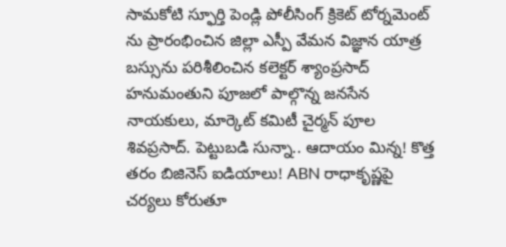సామకోటి స్ఫూర్తి పెండ్లి పోలీసింగ్ క్రికెట్ టోర్నమెంట్ ను ప్రారంభించిన జిల్లా ఎస్పీ వేమన విజ్ఞాన యాత్ర బస్సును పరిశీలించిన కలెక్టర్ శ్యాంప్రసాద్ హనుమంతుని పూజలో పాల్గొన్న జనసేన నాయకులు, మార్కెట్ కమిటీ చైర్మన్ పూల శివప్రసాద్. పెట్టుబడి సున్నా.. ఆదాయం మిన్న! కొత్త తరం బిజినెస్ ఐడియాలు! ABN రాధాకృష్ణపై చర్యలు కోరుతూ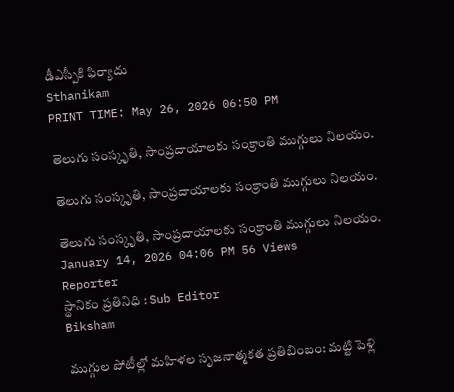డీఎస్పీకి ఫిర్యాదు
Sthanikam
PRINT TIME: May 26, 2026 06:50 PM

తెలుగు సంస్కృతి, సాంప్రదాయాలకు సంక్రాంతి ముగ్గులు నిలయం.

తెలుగు సంస్కృతి, సాంప్రదాయాలకు సంక్రాంతి ముగ్గులు నిలయం.

తెలుగు సంస్కృతి, సాంప్రదాయాలకు సంక్రాంతి ముగ్గులు నిలయం.
January 14, 2026 04:06 PM 56 Views
Reporter
స్థానికం ప్రతినిధి : Sub Editor
Biksham

ముగ్గుల పోటీల్లో మహిళల సృజనాత్మకత ప్రతిబింబం: మట్టి పెళ్లి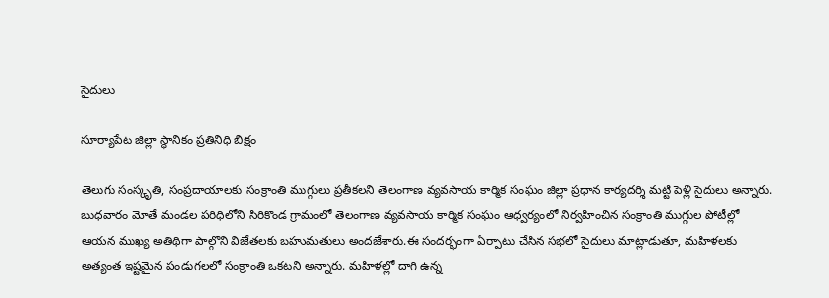సైదులు

సూర్యాపేట జిల్లా స్థానికం ప్రతినిధి బిక్షం

తెలుగు సంస్కృతి, సంప్రదాయాలకు సంక్రాంతి ముగ్గులు ప్రతీకలని తెలంగాణ వ్యవసాయ కార్మిక సంఘం జిల్లా ప్రధాన కార్యదర్శి మట్టి పెళ్లి సైదులు అన్నారు. బుధవారం మోతే మండల పరిధిలోని సిరికొండ గ్రామంలో తెలంగాణ వ్యవసాయ కార్మిక సంఘం ఆధ్వర్యంలో నిర్వహించిన సంక్రాంతి ముగ్గుల పోటీల్లో ఆయన ముఖ్య అతిథిగా పాల్గొని విజేతలకు బహుమతులు అందజేశారు.ఈ సందర్భంగా ఏర్పాటు చేసిన సభలో సైదులు మాట్లాడుతూ, మహిళలకు అత్యంత ఇష్టమైన పండుగలలో సంక్రాంతి ఒకటని అన్నారు. మహిళల్లో దాగి ఉన్న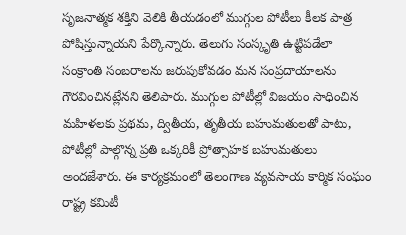సృజనాత్మక శక్తిని వెలికి తీయడంలో ముగ్గుల పోటీలు కీలక పాత్ర పోషిస్తున్నాయని పేర్కొన్నారు. తెలుగు సంస్కృతి ఉట్టిపడేలా సంక్రాంతి సంబరాలను జరుపుకోవడం మన సంప్రదాయాలను గౌరవించినట్లేనని తెలిపారు. ముగ్గుల పోటీల్లో విజయం సాధించిన మహిళలకు ప్రథమ, ద్వితీయ, తృతీయ బహుమతులతో పాటు, పోటీల్లో పాల్గొన్న ప్రతి ఒక్కరికీ ప్రోత్సాహక బహుమతులు అందజేశారు. ఈ కార్యక్రమంలో తెలంగాణ వ్యవసాయ కార్మిక సంఘం రాష్ట్ర కమిటీ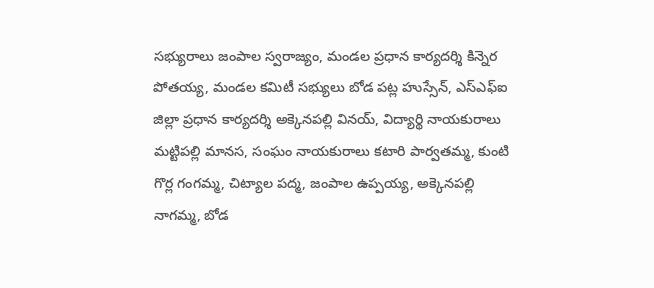సభ్యురాలు జంపాల స్వరాజ్యం, మండల ప్రధాన కార్యదర్శి కిన్నెర పోతయ్య, మండల కమిటీ సభ్యులు బోడ పట్ల హుస్సేన్, ఎస్ఎఫ్ఐ జిల్లా ప్రధాన కార్యదర్శి అక్కెనపల్లి వినయ్, విద్యార్థి నాయకురాలు మట్టిపల్లి మానస, సంఘం నాయకురాలు కటారి పార్వతమ్మ, కుంటి గొర్ల గంగమ్మ, చిట్యాల పద్మ, జంపాల ఉప్పయ్య, అక్కెనపల్లి నాగమ్మ, బోడ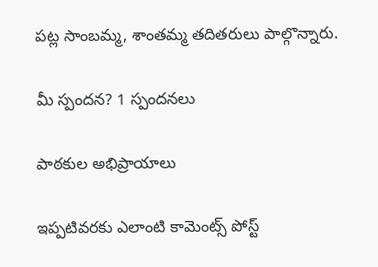పట్ల సాంబమ్మ, శాంతమ్మ తదితరులు పాల్గొన్నారు.

మీ స్పందన? 1 స్పందనలు

పాఠకుల అభిప్రాయాలు

ఇప్పటివరకు ఎలాంటి కామెంట్స్ పోస్ట్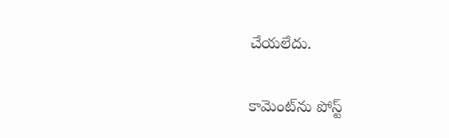చేయలేదు.


కామెంట్‌ను పోస్ట్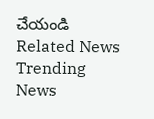చేయండి
Related News
Trending News